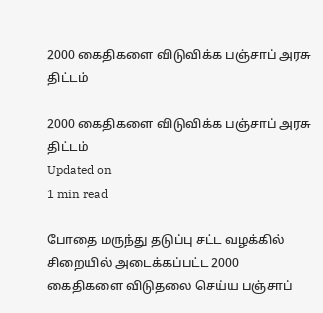2000 கைதிகளை விடுவிக்க பஞ்சாப் அரசு திட்டம்

2000 கைதிகளை விடுவிக்க பஞ்சாப் அரசு திட்டம்
Updated on
1 min read

போதை மருந்து தடுப்பு சட்ட வழக்கில் சிறையில் அடைக்கப்பட்ட 2000 கைதிகளை விடுதலை செய்ய பஞ்சாப்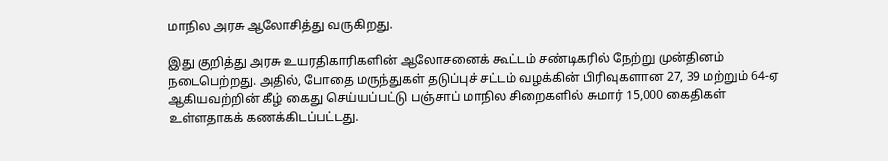மாநில அரசு ஆலோசித்து வருகிறது.

இது குறித்து அரசு உயரதிகாரிகளின் ஆலோசனைக் கூட்டம் சண்டிகரில் நேற்று முன்தினம் நடைபெற்றது. அதில், போதை மருந்துகள் தடுப்புச் சட்டம் வழக்கின் பிரிவுகளான 27, 39 மற்றும் 64-ஏ ஆகியவற்றின் கீழ் கைது செய்யப்பட்டு பஞ்சாப் மாநில சிறைகளில் சுமார் 15,000 கைதிகள் உள்ளதாகக் கணக்கிடப்பட்டது.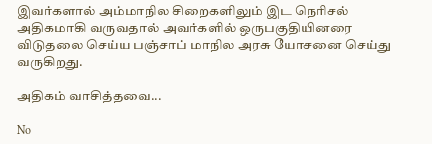இவர்களால் அம்மாநில சிறைகளிலும் இட நெரிசல் அதிகமாகி வருவதால் அவர்களில் ஒருபகுதியினரை விடுதலை செய்ய பஞ்சாப் மாநில அரசு யோசனை செய்து வருகிறது.

அதிகம் வாசித்தவை...

No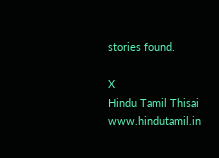stories found.

X
Hindu Tamil Thisai
www.hindutamil.in